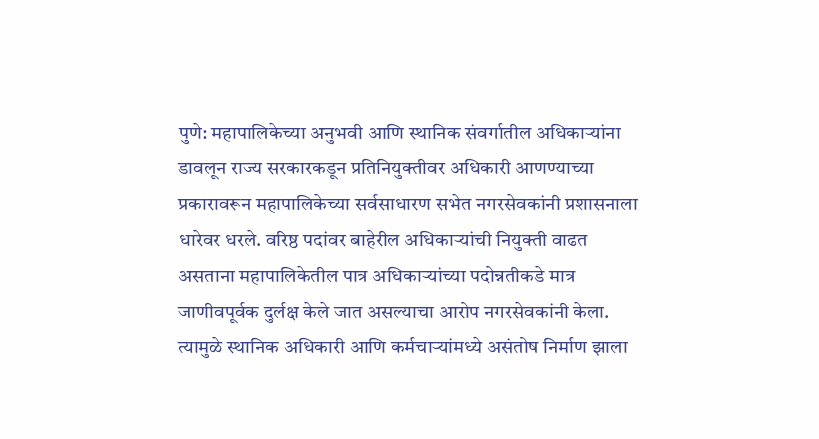पुणे: महापालिकेच्या अनुभवी आणि स्थानिक संवर्गातील अधिकाऱ्यांना डावलून राज्य सरकारकडून प्रतिनियुक्तीवर अधिकारी आणण्याच्या प्रकारावरून महापालिकेच्या सर्वसाधारण सभेत नगरसेवकांनी प्रशासनाला धारेवर धरले. वरिष्ठ पदांवर बाहेरील अधिकाऱ्यांची नियुक्ती वाढत असताना महापालिकेतील पात्र अधिकाऱ्यांच्या पदोन्नतीकडे मात्र जाणीवपूर्वक दुर्लक्ष केले जात असल्याचा आरोप नगरसेवकांनी केला. त्यामुळे स्थानिक अधिकारी आणि कर्मचाऱ्यांमध्ये असंतोष निर्माण झाला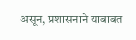असून, प्रशासनाने याबाबत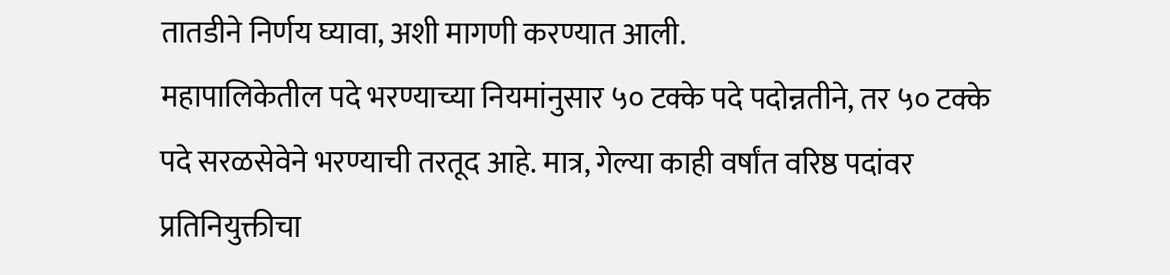तातडीने निर्णय घ्यावा, अशी मागणी करण्यात आली.
महापालिकेतील पदे भरण्याच्या नियमांनुसार ५० टक्के पदे पदोन्नतीने, तर ५० टक्के पदे सरळसेवेने भरण्याची तरतूद आहे. मात्र, गेल्या काही वर्षांत वरिष्ठ पदांवर प्रतिनियुक्तीचा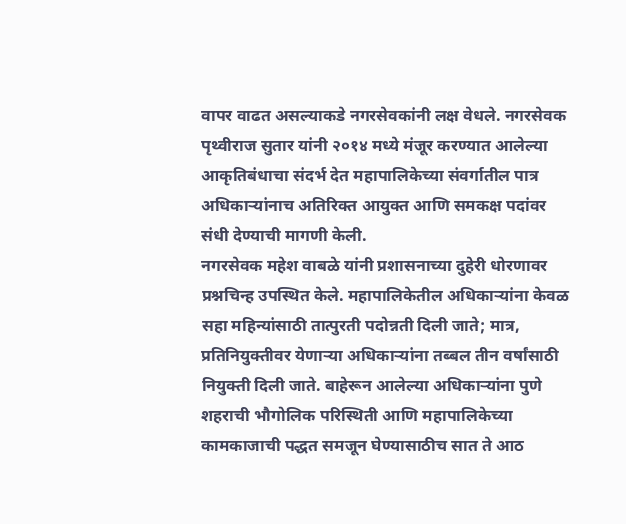वापर वाढत असल्याकडे नगरसेवकांनी लक्ष वेधले. नगरसेवक पृथ्वीराज सुतार यांनी २०१४ मध्ये मंजूर करण्यात आलेल्या आकृतिबंधाचा संदर्भ देत महापालिकेच्या संवर्गातील पात्र अधिकाऱ्यांनाच अतिरिक्त आयुक्त आणि समकक्ष पदांवर संधी देण्याची मागणी केली.
नगरसेवक महेश वाबळे यांनी प्रशासनाच्या दुहेरी धोरणावर प्रश्नचिन्ह उपस्थित केले. महापालिकेतील अधिकाऱ्यांना केवळ सहा महिन्यांसाठी तात्पुरती पदोन्नती दिली जाते; मात्र, प्रतिनियुक्तीवर येणाऱ्या अधिकाऱ्यांना तब्बल तीन वर्षांसाठी नियुक्ती दिली जाते. बाहेरून आलेल्या अधिकाऱ्यांना पुणे शहराची भौगोलिक परिस्थिती आणि महापालिकेच्या कामकाजाची पद्धत समजून घेण्यासाठीच सात ते आठ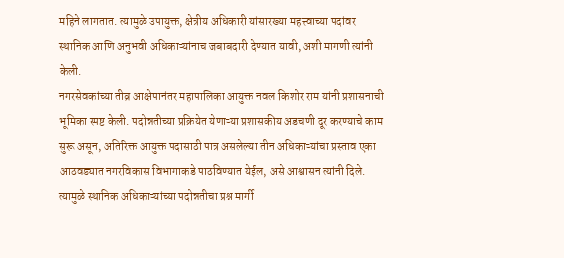महिने लागतात. त्यामुळे उपायुक्त, क्षेत्रीय अधिकारी यांसारख्या महत्त्वाच्या पदांवर स्थानिक आणि अनुभवी अधिकाऱ्यांनाच जबाबदारी देण्यात यावी, अशी मागणी त्यांनी केली.
नगरसेवकांच्या तीव्र आक्षेपानंतर महापालिका आयुक्त नवल किशोर राम यांनी प्रशासनाची भूमिका स्पष्ट केली. पदोन्नतीच्या प्रक्रियेत येणाऱ्या प्रशासकीय अडचणी दूर करण्याचे काम सुरू असून, अतिरिक्त आयुक्त पदासाठी पात्र असलेल्या तीन अधिकाऱ्यांचा प्रस्ताव एका आठवड्यात नगरविकास विभागाकडे पाठविण्यात येईल, असे आश्वासन त्यांनी दिले. त्यामुळे स्थानिक अधिकाऱ्यांच्या पदोन्नतीचा प्रश्न मार्गी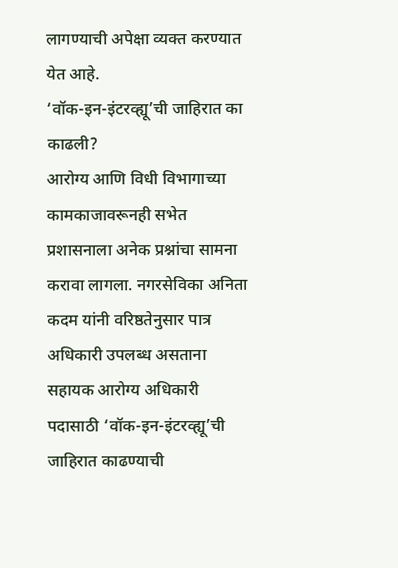लागण्याची अपेक्षा व्यक्त करण्यात येत आहे.
‘वॉक-इन-इंटरव्ह्यू’ची जाहिरात का काढली?
आरोग्य आणि विधी विभागाच्या कामकाजावरूनही सभेत प्रशासनाला अनेक प्रश्नांचा सामना करावा लागला. नगरसेविका अनिता कदम यांनी वरिष्ठतेनुसार पात्र अधिकारी उपलब्ध असताना सहायक आरोग्य अधिकारी पदासाठी ‘वॉक-इन-इंटरव्ह्यू’ची जाहिरात काढण्याची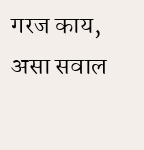गरज काय, असा सवाल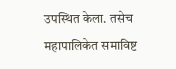उपस्थित केला. तसेच महापालिकेत समाविष्ट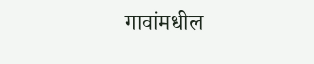गावांमधील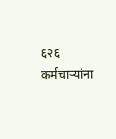६२६ कर्मचाऱ्यांना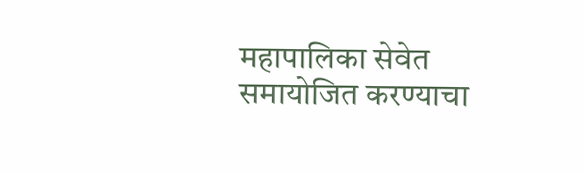महापालिका सेवेत समायोजित करण्याचा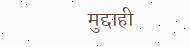मुद्दाही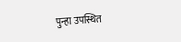पुन्हा उपस्थित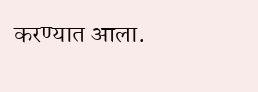करण्यात आला.